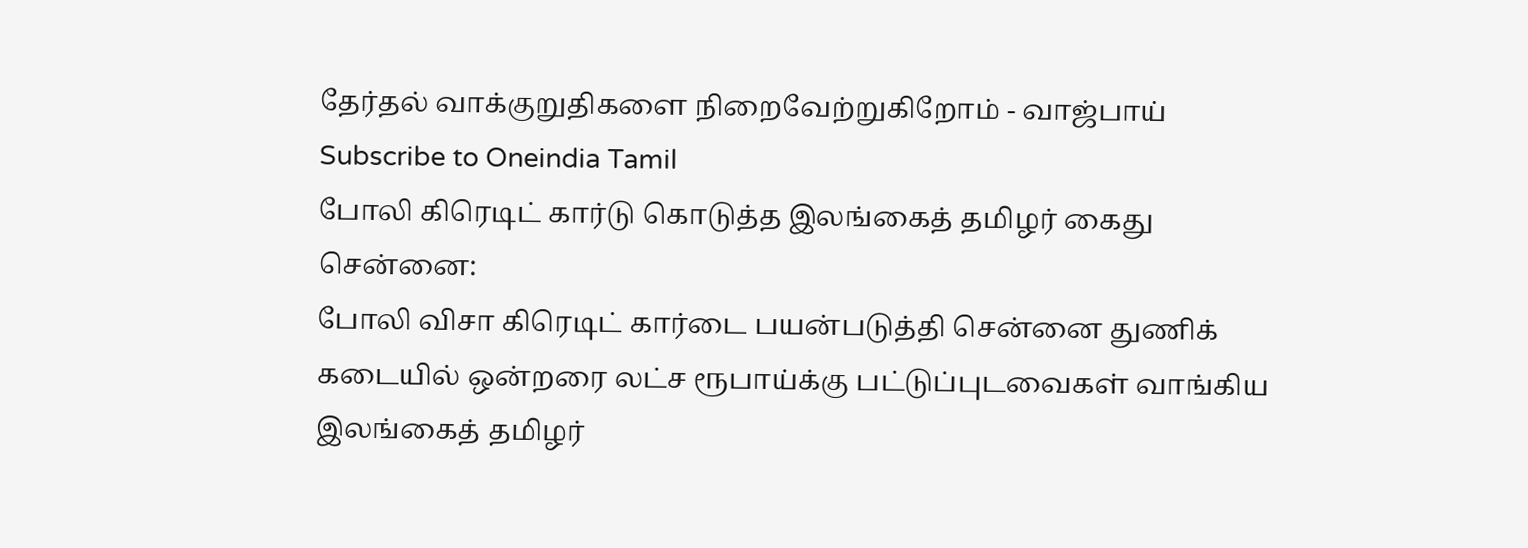தேர்தல் வாக்குறுதிகளை நிறைவேற்றுகிறோம் - வாஜ்பாய்
Subscribe to Oneindia Tamil
போலி கிரெடிட் கார்டு கொடுத்த இலங்கைத் தமிழர் கைது
சென்னை:
போலி விசா கிரெடிட் கார்டை பயன்படுத்தி சென்னை துணிக் கடையில் ஒன்றரை லட்ச ரூபாய்க்கு பட்டுப்புடவைகள் வாங்கிய இலங்கைத் தமிழர்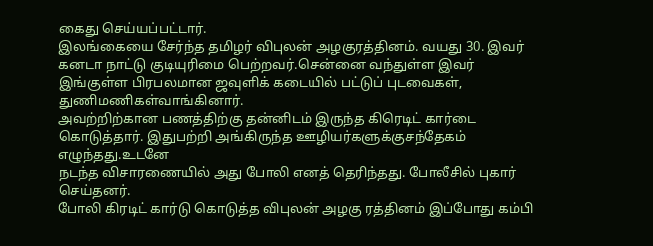கைது செய்யப்பட்டார்.
இலங்கையை சேர்ந்த தமிழர் விபுலன் அழகுரத்தினம். வயது 30. இவர் கனடா நாட்டு குடியுரிமை பெற்றவர்.சென்னை வந்துள்ள இவர் இங்குள்ள பிரபலமான ஜவுளிக் கடையில் பட்டுப் புடவைகள், துணிமணிகள்வாங்கினார்.
அவற்றிற்கான பணத்திற்கு தன்னிடம் இருந்த கிரெடிட் கார்டை கொடுத்தார். இதுபற்றி அங்கிருந்த ஊழியர்களுக்குசந்தேகம் எழுந்தது.உடனே
நடந்த விசாரணையில் அது போலி எனத் தெரிந்தது. போலீசில் புகார் செய்தனர்.
போலி கிரடிட் கார்டு கொடுத்த விபுலன் அழகு ரத்தினம் இப்போது கம்பி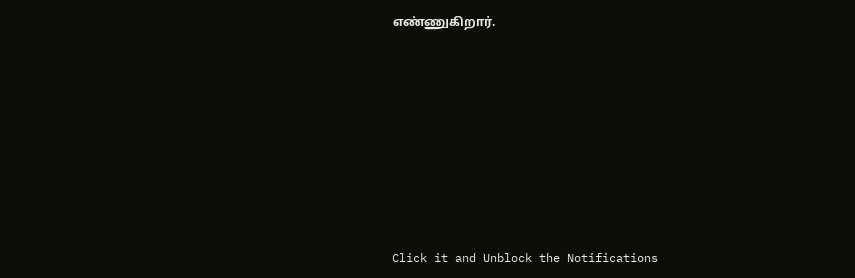எண்ணுகிறார்.












Click it and Unblock the Notifications